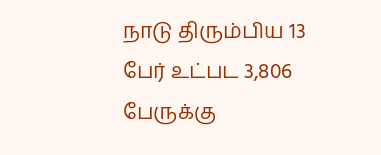நாடு திரும்பிய 13 பேர் உட்பட 3,806 பேருக்கு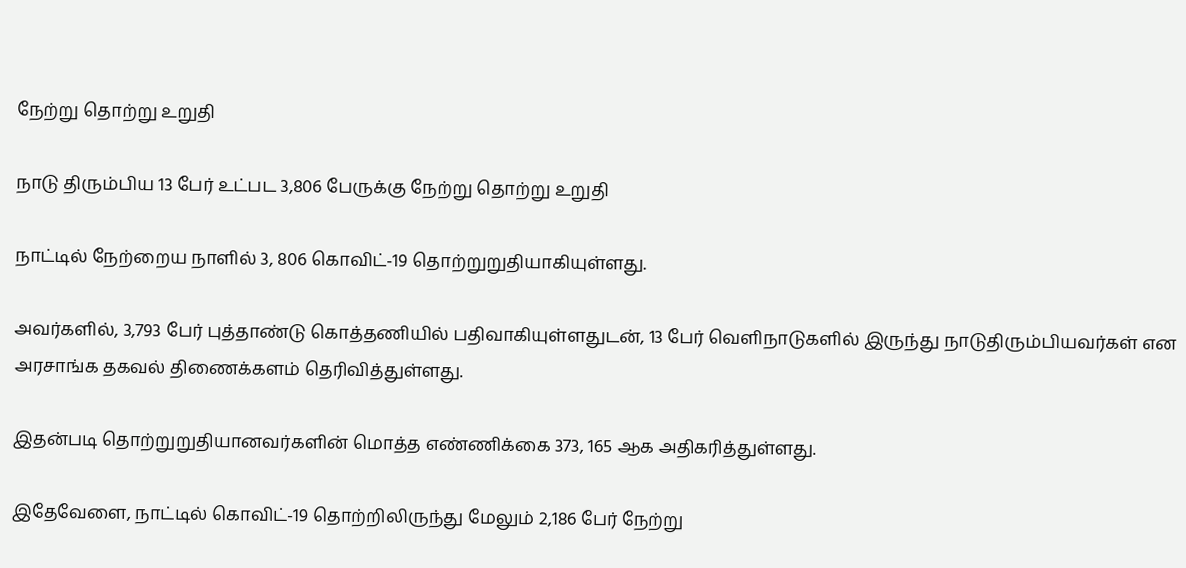நேற்று தொற்று உறுதி

நாடு திரும்பிய 13 பேர் உட்பட 3,806 பேருக்கு நேற்று தொற்று உறுதி

நாட்டில் நேற்றைய நாளில் 3, 806 கொவிட்-19 தொற்றுறுதியாகியுள்ளது.

அவர்களில், 3,793 பேர் புத்தாண்டு கொத்தணியில் பதிவாகியுள்ளதுடன், 13 பேர் வெளிநாடுகளில் இருந்து நாடுதிரும்பியவர்கள் என அரசாங்க தகவல் திணைக்களம் தெரிவித்துள்ளது.

இதன்படி தொற்றுறுதியானவர்களின் மொத்த எண்ணிக்கை 373, 165 ஆக அதிகரித்துள்ளது.

இதேவேளை, நாட்டில் கொவிட்-19 தொற்றிலிருந்து மேலும் 2,186 பேர் நேற்று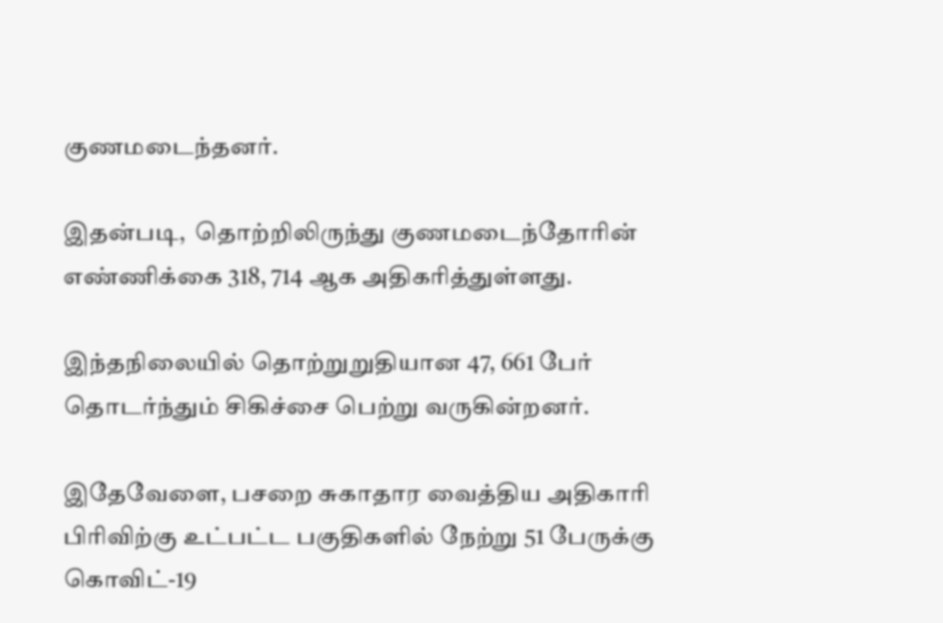குணமடைந்தனர்.

இதன்படி,  தொற்றிலிருந்து குணமடைந்தோரின் எண்ணிக்கை 318, 714 ஆக அதிகரித்துள்ளது.

இந்தநிலையில் தொற்றுறுதியான 47, 661 பேர் தொடர்ந்தும் சிகிச்சை பெற்று வருகின்றனர்.

இதேவேளை, பசறை சுகாதார வைத்திய அதிகாரி பிரிவிற்கு உட்பட்ட பகுதிகளில் நேற்று 51 பேருக்கு கொவிட்-19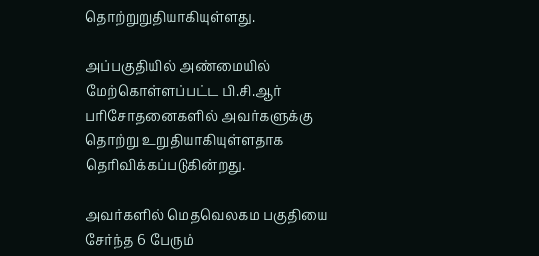தொற்றுறுதியாகியுள்ளது.

அப்பகுதியில் அண்மையில் மேற்கொள்ளப்பட்ட பி.சி.ஆர் பரிசோதனைகளில் அவர்களுக்கு தொற்று உறுதியாகியுள்ளதாக தெரிவிக்கப்படுகின்றது.

அவர்களில் மெதவெலகம பகுதியை சேர்ந்த 6 பேரும்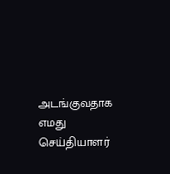அடங்குவதாக எமது செய்தியாளர்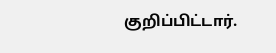குறிப்பிட்டார்.